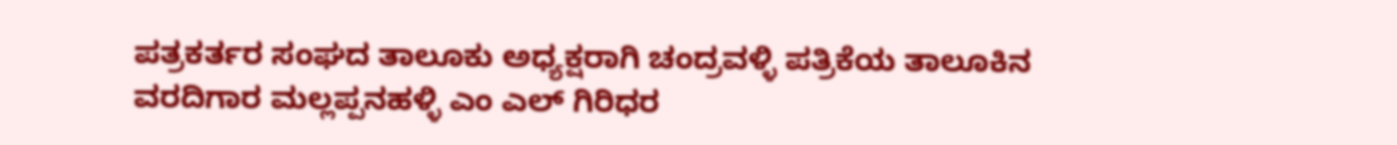ಪತ್ರಕರ್ತರ ಸಂಘದ ತಾಲೂಕು ಅಧ್ಯಕ್ಷರಾಗಿ ಚಂದ್ರವಳ್ಳಿ ಪತ್ರಿಕೆಯ ತಾಲೂಕಿನ ವರದಿಗಾರ ಮಲ್ಲಪ್ಪನಹಳ್ಳಿ ಎಂ ಎಲ್ ಗಿರಿಧರ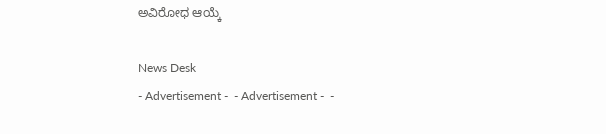ಅವಿರೋಧ ಆಯ್ಕೆ

News Desk
- Advertisement -  - Advertisement -  -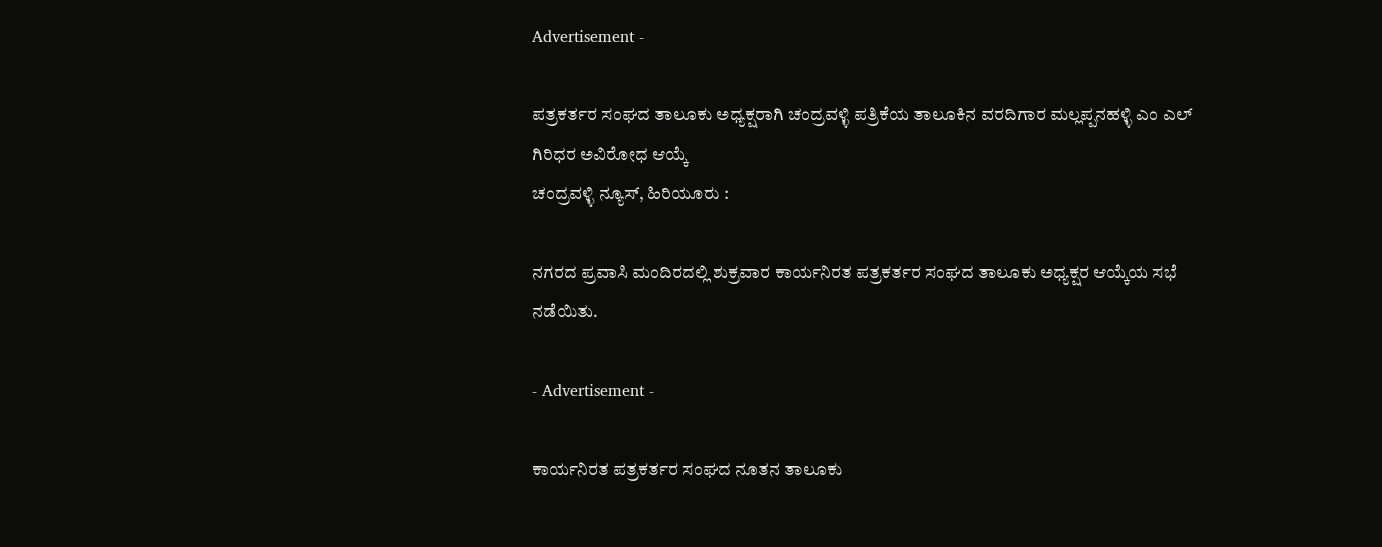Advertisement -

ಪತ್ರಕರ್ತರ ಸಂಘದ ತಾಲೂಕು ಅಧ್ಯಕ್ಷರಾಗಿ ಚಂದ್ರವಳ್ಳಿ ಪತ್ರಿಕೆಯ ತಾಲೂಕಿನ ವರದಿಗಾರ ಮಲ್ಲಪ್ಪನಹಳ್ಳಿ ಎಂ ಎಲ್ ಗಿರಿಧರ ಅವಿರೋಧ ಆಯ್ಕೆ
ಚಂದ್ರವಳ್ಳಿ ನ್ಯೂಸ್, ಹಿರಿಯೂರು :

ನಗರದ ಪ್ರವಾಸಿ ಮಂದಿರದಲ್ಲಿ ಶುಕ್ರವಾರ ಕಾರ್ಯನಿರತ ಪತ್ರಕರ್ತರ ಸಂಘದ ತಾಲೂಕು ಅಧ್ಯಕ್ಷರ ಆಯ್ಕೆಯ ಸಭೆ ನಡೆಯಿತು.

- Advertisement -

ಕಾರ್ಯನಿರತ ಪತ್ರಕರ್ತರ ಸಂಘದ ನೂತನ ತಾಲೂಕು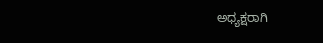ಅಧ್ಯಕ್ಷರಾಗಿ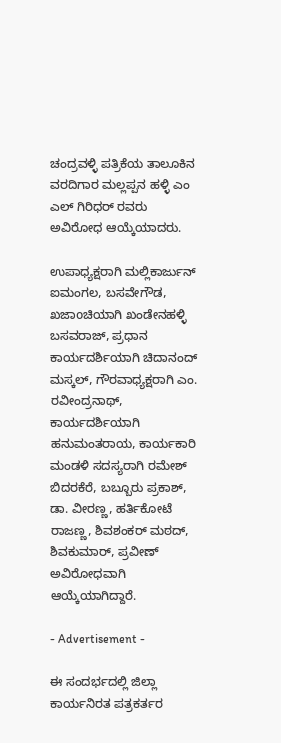ಚಂದ್ರವಳ್ಳಿ ಪತ್ರಿಕೆಯ ತಾಲೂಕಿನ ವರದಿಗಾರ ಮಲ್ಲಪ್ಪನ ಹಳ್ಳಿ ಎಂ ಎಲ್ ಗಿರಿಧರ್ ರವರು ಅವಿರೋಧ ಆಯ್ಕೆಯಾದರು.

ಉಪಾಧ್ಯಕ್ಷರಾಗಿ ಮಲ್ಲಿಕಾರ್ಜುನ್ ಐಮಂಗಲ, ಬಸವೇಗೌಡ, ಖಜಾoಚಿಯಾಗಿ ಖಂಡೇನಹಳ್ಳಿ ಬಸವರಾಜ್, ಪ್ರಧಾನ ಕಾರ್ಯದರ್ಶಿಯಾಗಿ ಚಿದಾನಂದ್ ಮಸ್ಕಲ್, ಗೌರವಾಧ್ಯಕ್ಷರಾಗಿ ಎಂ. ರವೀಂದ್ರನಾಥ್, ಕಾರ್ಯದರ್ಶಿಯಾಗಿ ಹನುಮಂತರಾಯ, ಕಾರ್ಯಕಾರಿ ಮಂಡಳಿ ಸದಸ್ಯರಾಗಿ ರಮೇಶ್ ಬಿದರಕೆರೆ, ಬಬ್ಬೂರು ಪ್ರಕಾಶ್, ಡಾ. ವೀರಣ್ಣ, ಹರ್ತಿಕೋಟೆ ರಾಜಣ್ಣ, ಶಿವಶಂಕರ್ ಮಠದ್, ಶಿವಕುಮಾರ್, ಪ್ರವೀಣ್ ಅವಿರೋಧವಾಗಿ ಆಯ್ಕೆಯಾಗಿದ್ದಾರೆ.

- Advertisement -

ಈ ಸಂದರ್ಭದಲ್ಲಿ ಜಿಲ್ಲಾ ಕಾರ್ಯನಿರತ ಪತ್ರಕರ್ತರ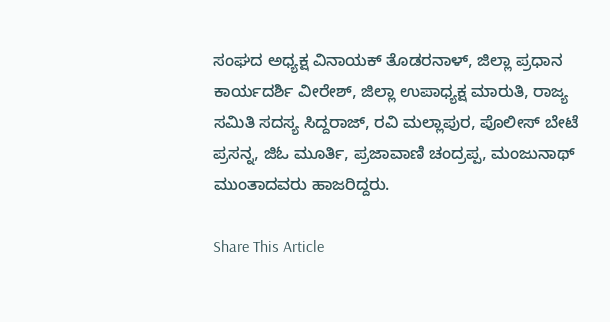ಸಂಘದ ಅಧ್ಯಕ್ಷ ವಿನಾಯಕ್ ತೊಡರನಾಳ್, ಜಿಲ್ಲಾ ಪ್ರಧಾನ ಕಾರ್ಯದರ್ಶಿ ವೀರೇಶ್, ಜಿಲ್ಲಾ ಉಪಾಧ್ಯಕ್ಷ ಮಾರುತಿ, ರಾಜ್ಯ ಸಮಿತಿ ಸದಸ್ಯ ಸಿದ್ದರಾಜ್, ರವಿ ಮಲ್ಲಾಪುರ, ಪೊಲೀಸ್ ಬೇಟೆ ಪ್ರಸನ್ನ, ಜಿಓ ಮೂರ್ತಿ, ಪ್ರಜಾವಾಣಿ ಚಂದ್ರಪ್ಪ, ಮಂಜುನಾಥ್ ಮುಂತಾದವರು ಹಾಜರಿದ್ದರು.

Share This Article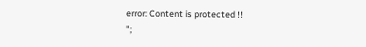error: Content is protected !!
";